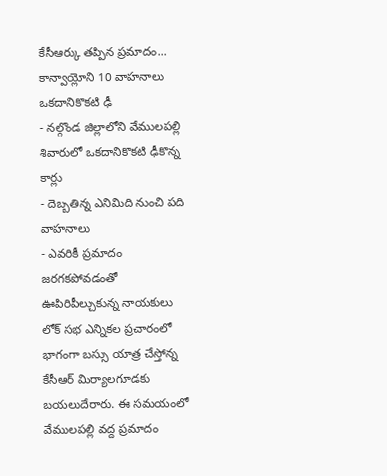కేసీఆర్కు తప్పిన ప్రమాదం... కాన్వాయ్లోని 10 వాహనాలు ఒకదానికొకటి ఢీ
- నల్గొండ జిల్లాలోని వేములపల్లి శివారులో ఒకదానికొకటి ఢీకొన్న కార్లు
- దెబ్బతిన్న ఎనిమిది నుంచి పది వాహనాలు
- ఎవరికీ ప్రమాదం జరగకపోవడంతో ఊపిరిపీల్చుకున్న నాయకులు
లోక్ సభ ఎన్నికల ప్రచారంలో భాగంగా బస్సు యాత్ర చేస్తోన్న కేసీఆర్ మిర్యాలగూడకు బయలుదేరారు. ఈ సమయంలో వేములపల్లి వద్ద ప్రమాదం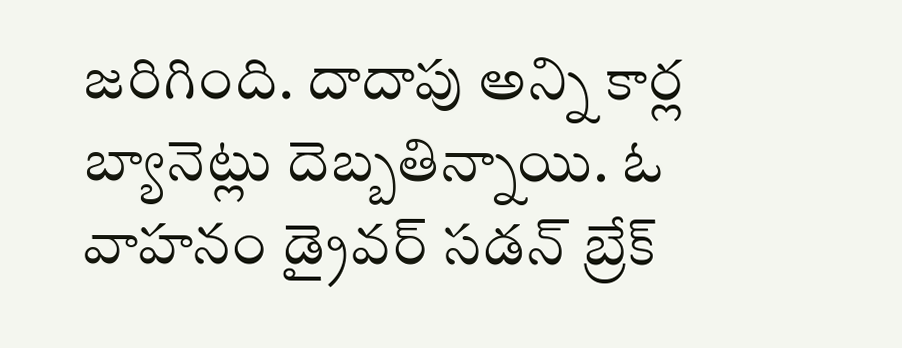జరిగింది. దాదాపు అన్ని కార్ల బ్యానెట్లు దెబ్బతిన్నాయి. ఓ వాహనం డ్రైవర్ సడన్ బ్రేక్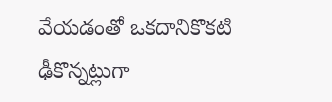వేయడంతో ఒకదానికొకటి ఢీకొన్నట్లుగా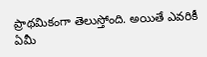ప్రాథమికంగా తెలుస్తోంది. అయితే ఎవరికీ ఏమీ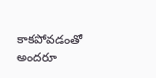కాకపోవడంతో అందరూ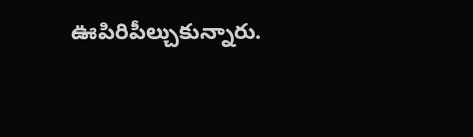ఊపిరిపీల్చుకున్నారు.